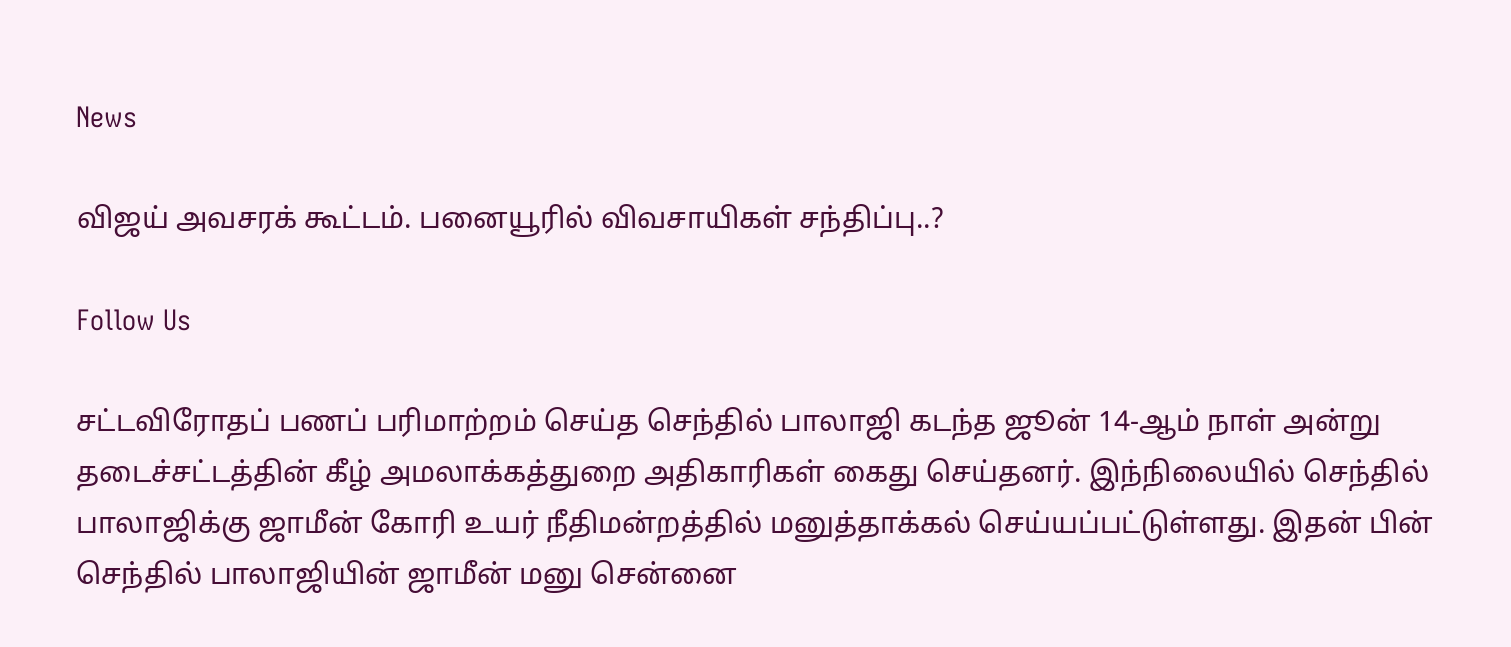News

விஜய் அவசரக் கூட்டம். பனையூரில் விவசாயிகள் சந்திப்பு..?

Follow Us

சட்டவிரோதப் பணப் பரிமாற்றம் செய்த செந்தில் பாலாஜி கடந்த ஜூன் 14-ஆம் நாள் அன்று தடைச்சட்டத்தின் கீழ் அமலாக்கத்துறை அதிகாரிகள் கைது செய்தனர். இந்நிலையில் செந்தில் பாலாஜிக்கு ஜாமீன் கோரி உயர் நீதிமன்றத்தில் மனுத்தாக்கல் செய்யப்பட்டுள்ளது. இதன் பின் செந்தில் பாலாஜியின் ஜாமீன் மனு சென்னை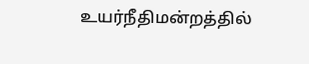உயர்நீதிமன்றத்தில்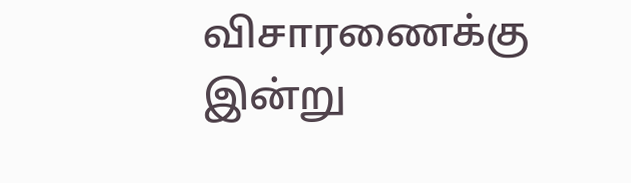விசாரணைக்கு இன்று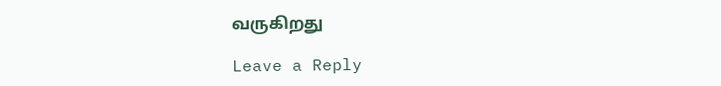வருகிறது

Leave a Reply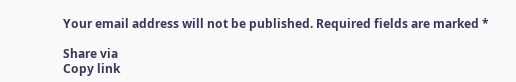Your email address will not be published. Required fields are marked *

Share via
Copy link